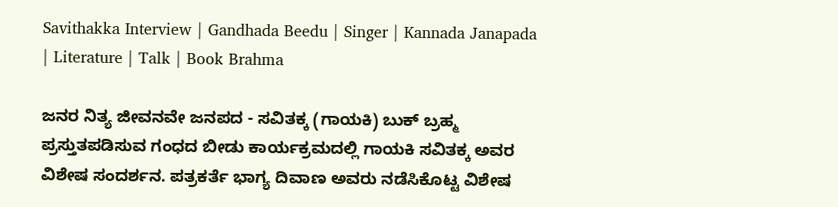Savithakka Interview | Gandhada Beedu | Singer | Kannada Janapada | Literature | Talk | Book Brahma

ಜನರ ನಿತ್ಯ ಜೀವನವೇ ಜನಪದ - ಸವಿತಕ್ಕ (ಗಾಯಕಿ) ಬುಕ್‌ ಬ್ರಹ್ಮ ಪ್ರಸ್ತುತಪಡಿಸುವ ಗಂಧದ ಬೀಡು ಕಾರ್ಯಕ್ರಮದಲ್ಲಿ ಗಾಯಕಿ ಸವಿತಕ್ಕ ಅವರ ವಿಶೇಷ ಸಂದರ್ಶನ. ಪತ್ರಕರ್ತೆ ಭಾಗ್ಯ ದಿವಾಣ ಅವರು ನಡೆಸಿಕೊಟ್ಟ ವಿಶೇಷ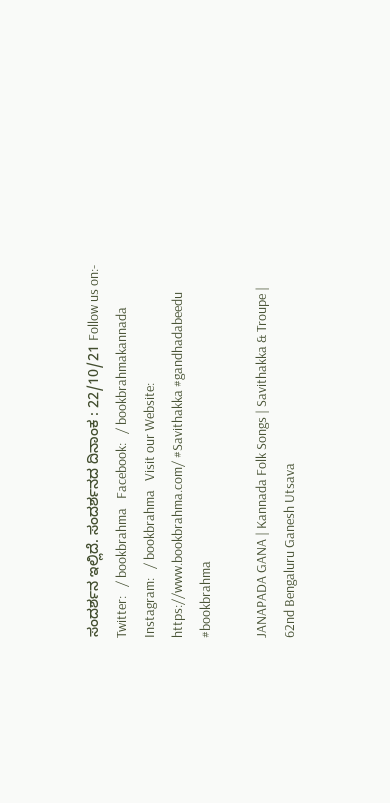ಸಂದರ್ಶನ ಇಲ್ಲಿದೆ. ಸಂದರ್ಶನದ ದಿನಾಂಕ : 22/10/21 Follow us on:- Twitter:   / bookbrahma   Facebook:   / bookbrahmakannada   Instagram:   / bookbrahma   Visit our Website: https://www.bookbrahma.com/ #Savithakka #gandhadabeedu #bookbrahma

JANAPADA GANA | Kannada Folk Songs | Savithakka & Troupe | 62nd Bengaluru Ganesh Utsava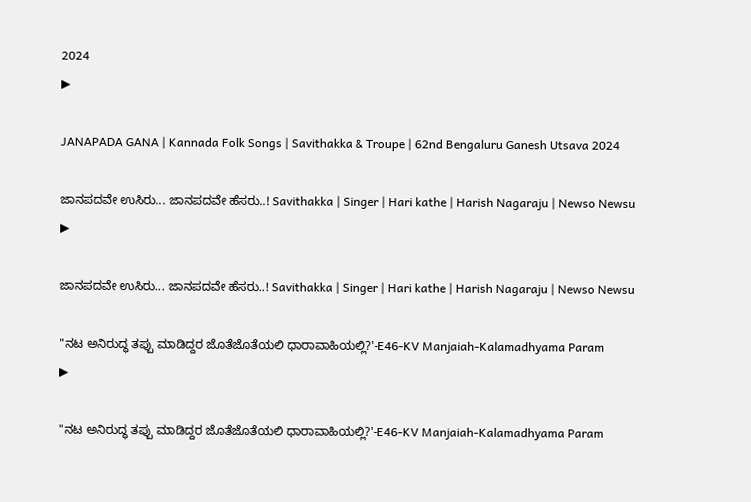2024
▶

JANAPADA GANA | Kannada Folk Songs | Savithakka & Troupe | 62nd Bengaluru Ganesh Utsava 2024

ಜಾನಪದವೇ ಉಸಿರು... ಜಾನಪದವೇ ಹೆಸರು..! Savithakka | Singer | Hari kathe | Harish Nagaraju | Newso Newsu
▶

ಜಾನಪದವೇ ಉಸಿರು... ಜಾನಪದವೇ ಹೆಸರು..! Savithakka | Singer | Hari kathe | Harish Nagaraju | Newso Newsu

"ನಟ ಅನಿರುದ್ಧ ತಪ್ಪು ಮಾಡಿದ್ದರ ಜೊತೆಜೊತೆಯಲಿ ಧಾರಾವಾಹಿಯಲ್ಲಿ?'-E46-KV Manjaiah-Kalamadhyama Param
▶

"ನಟ ಅನಿರುದ್ಧ ತಪ್ಪು ಮಾಡಿದ್ದರ ಜೊತೆಜೊತೆಯಲಿ ಧಾರಾವಾಹಿಯಲ್ಲಿ?'-E46-KV Manjaiah-Kalamadhyama Param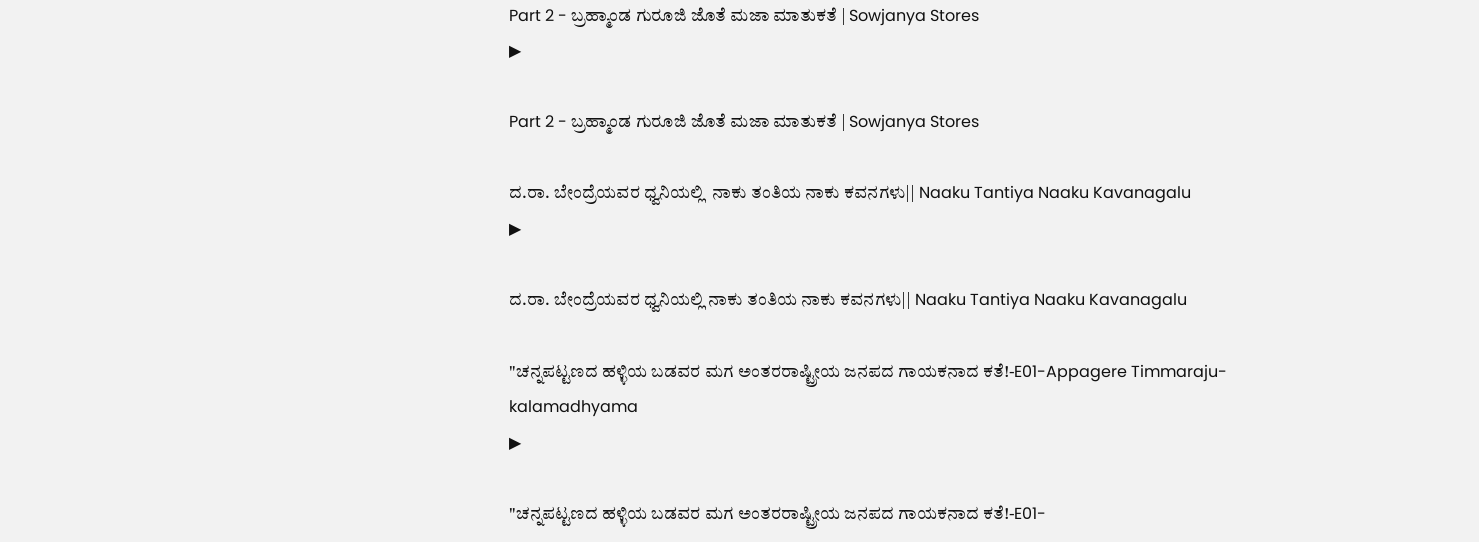Part 2 - ಬ್ರಹ್ಮಾಂಡ ಗುರೂಜಿ ಜೊತೆ ಮಜಾ ಮಾತುಕತೆ | Sowjanya Stores
▶

Part 2 - ಬ್ರಹ್ಮಾಂಡ ಗುರೂಜಿ ಜೊತೆ ಮಜಾ ಮಾತುಕತೆ | Sowjanya Stores

ದ.ರಾ. ಬೇಂದ್ರೆಯವರ ಧ್ವನಿಯಲ್ಲಿ  ನಾಕು ತಂತಿಯ ನಾಕು ಕವನಗಳು|| Naaku Tantiya Naaku Kavanagalu
▶

ದ.ರಾ. ಬೇಂದ್ರೆಯವರ ಧ್ವನಿಯಲ್ಲಿ ನಾಕು ತಂತಿಯ ನಾಕು ಕವನಗಳು|| Naaku Tantiya Naaku Kavanagalu

"ಚನ್ನಪಟ್ಟಣದ ಹಳ್ಳಿಯ ಬಡವರ ಮಗ ಅಂತರರಾಷ್ಟ್ರೀಯ ಜನಪದ ಗಾಯಕನಾದ ಕತೆ!-E01-Appagere Timmaraju-kalamadhyama
▶

"ಚನ್ನಪಟ್ಟಣದ ಹಳ್ಳಿಯ ಬಡವರ ಮಗ ಅಂತರರಾಷ್ಟ್ರೀಯ ಜನಪದ ಗಾಯಕನಾದ ಕತೆ!-E01-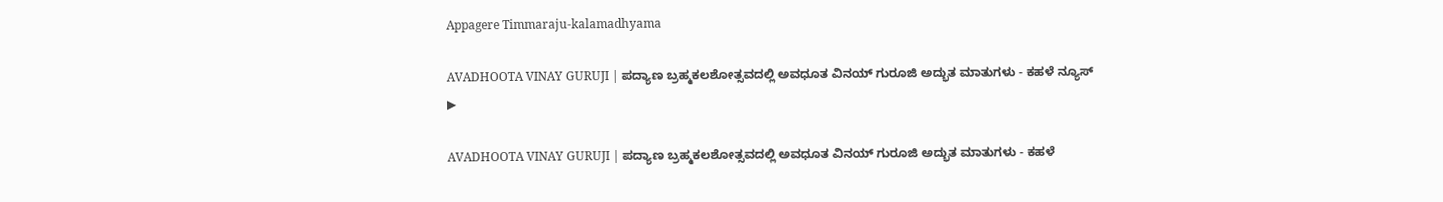Appagere Timmaraju-kalamadhyama

AVADHOOTA VINAY GURUJI | ಪದ್ಯಾಣ ಬ್ರಹ್ಮಕಲಶೋತ್ಸವದಲ್ಲಿ ಅವಧೂತ ವಿನಯ್ ಗುರೂಜಿ ಅದ್ಭುತ ಮಾತುಗಳು - ಕಹಳೆ ನ್ಯೂಸ್
▶

AVADHOOTA VINAY GURUJI | ಪದ್ಯಾಣ ಬ್ರಹ್ಮಕಲಶೋತ್ಸವದಲ್ಲಿ ಅವಧೂತ ವಿನಯ್ ಗುರೂಜಿ ಅದ್ಭುತ ಮಾತುಗಳು - ಕಹಳೆ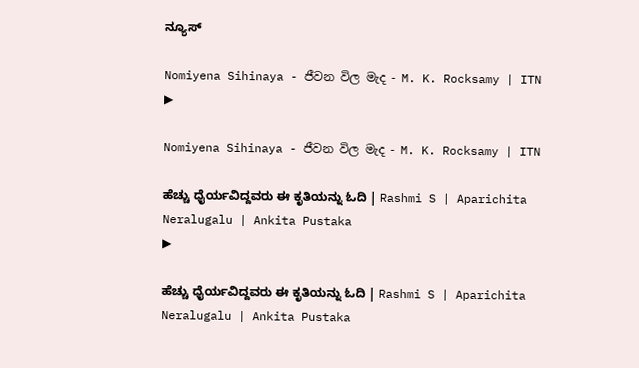ನ್ಯೂಸ್

Nomiyena Sihinaya - ජීවන විල මැද - M. K. Rocksamy | ITN
▶

Nomiyena Sihinaya - ජීවන විල මැද - M. K. Rocksamy | ITN

ಹೆಚ್ಚು ಧೈರ್ಯವಿದ್ದವರು ಈ ಕೃತಿಯನ್ನು ಓದಿ | Rashmi S | Aparichita Neralugalu | Ankita Pustaka
▶

ಹೆಚ್ಚು ಧೈರ್ಯವಿದ್ದವರು ಈ ಕೃತಿಯನ್ನು ಓದಿ | Rashmi S | Aparichita Neralugalu | Ankita Pustaka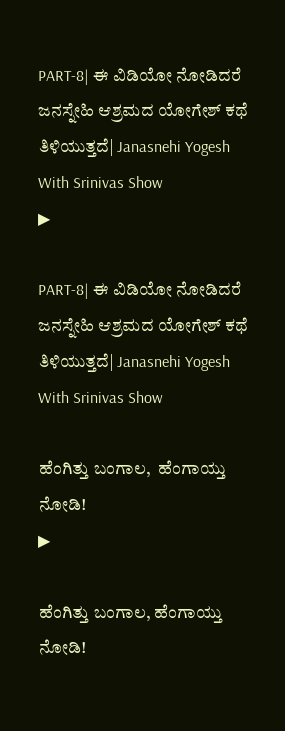PART-8| ಈ ವಿಡಿಯೋ ನೋಡಿದರೆ ಜನಸ್ನೇಹಿ ಆಶ್ರಮದ ಯೋಗೇಶ್ ಕಥೆ ತಿಳಿಯುತ್ತದೆ| Janasnehi Yogesh With Srinivas Show
▶

PART-8| ಈ ವಿಡಿಯೋ ನೋಡಿದರೆ ಜನಸ್ನೇಹಿ ಆಶ್ರಮದ ಯೋಗೇಶ್ ಕಥೆ ತಿಳಿಯುತ್ತದೆ| Janasnehi Yogesh With Srinivas Show

ಹೆಂಗಿತ್ತು ಬಂಗಾಲ,  ಹೆಂಗಾಯ್ತು ನೋಡಿ!
▶

ಹೆಂಗಿತ್ತು ಬಂಗಾಲ, ಹೆಂಗಾಯ್ತು ನೋಡಿ!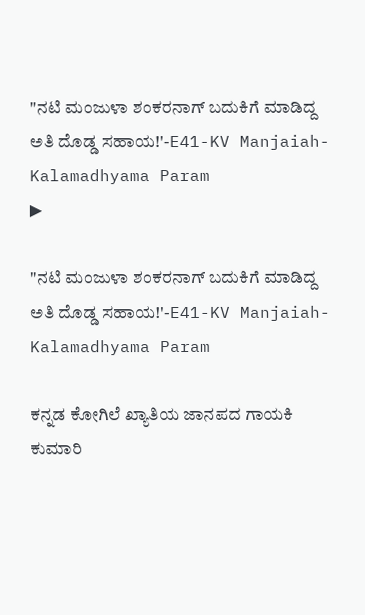"ನಟಿ ಮಂಜುಳಾ ಶಂಕರನಾಗ್ ಬದುಕಿಗೆ ಮಾಡಿದ್ದ ಅತಿ ದೊಡ್ಡ ಸಹಾಯ!'-E41-KV Manjaiah-Kalamadhyama Param
▶

"ನಟಿ ಮಂಜುಳಾ ಶಂಕರನಾಗ್ ಬದುಕಿಗೆ ಮಾಡಿದ್ದ ಅತಿ ದೊಡ್ಡ ಸಹಾಯ!'-E41-KV Manjaiah-Kalamadhyama Param

ಕನ್ನಡ ಕೋಗಿಲೆ ಖ್ಯಾತಿಯ ಜಾನಪದ ಗಾಯಕಿ ಕುಮಾರಿ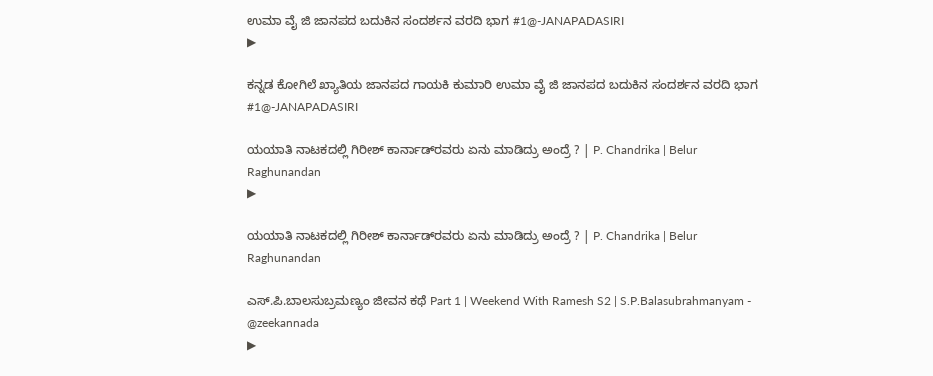ಉಮಾ ವೈ ಜಿ ಜಾನಪದ ಬದುಕಿನ ಸಂದರ್ಶನ ವರದಿ ಭಾಗ #1@-JANAPADASIRI
▶

ಕನ್ನಡ ಕೋಗಿಲೆ ಖ್ಯಾತಿಯ ಜಾನಪದ ಗಾಯಕಿ ಕುಮಾರಿ ಉಮಾ ವೈ ಜಿ ಜಾನಪದ ಬದುಕಿನ ಸಂದರ್ಶನ ವರದಿ ಭಾಗ #1@-JANAPADASIRI

ಯಯಾತಿ ನಾಟಕದಲ್ಲಿ ಗಿರೀಶ್‌ ಕಾರ್ನಾಡ್‌ರವರು ಏನು ಮಾಡಿದ್ರು ಅಂದ್ರೆ ? | P. Chandrika | Belur Raghunandan
▶

ಯಯಾತಿ ನಾಟಕದಲ್ಲಿ ಗಿರೀಶ್‌ ಕಾರ್ನಾಡ್‌ರವರು ಏನು ಮಾಡಿದ್ರು ಅಂದ್ರೆ ? | P. Chandrika | Belur Raghunandan

ಎಸ್.ಪಿ.ಬಾಲಸುಬ್ರಮಣ್ಯಂ ಜೀವನ ಕಥೆ Part 1 | Weekend With Ramesh S2 | S.P.Balasubrahmanyam - @zeekannada
▶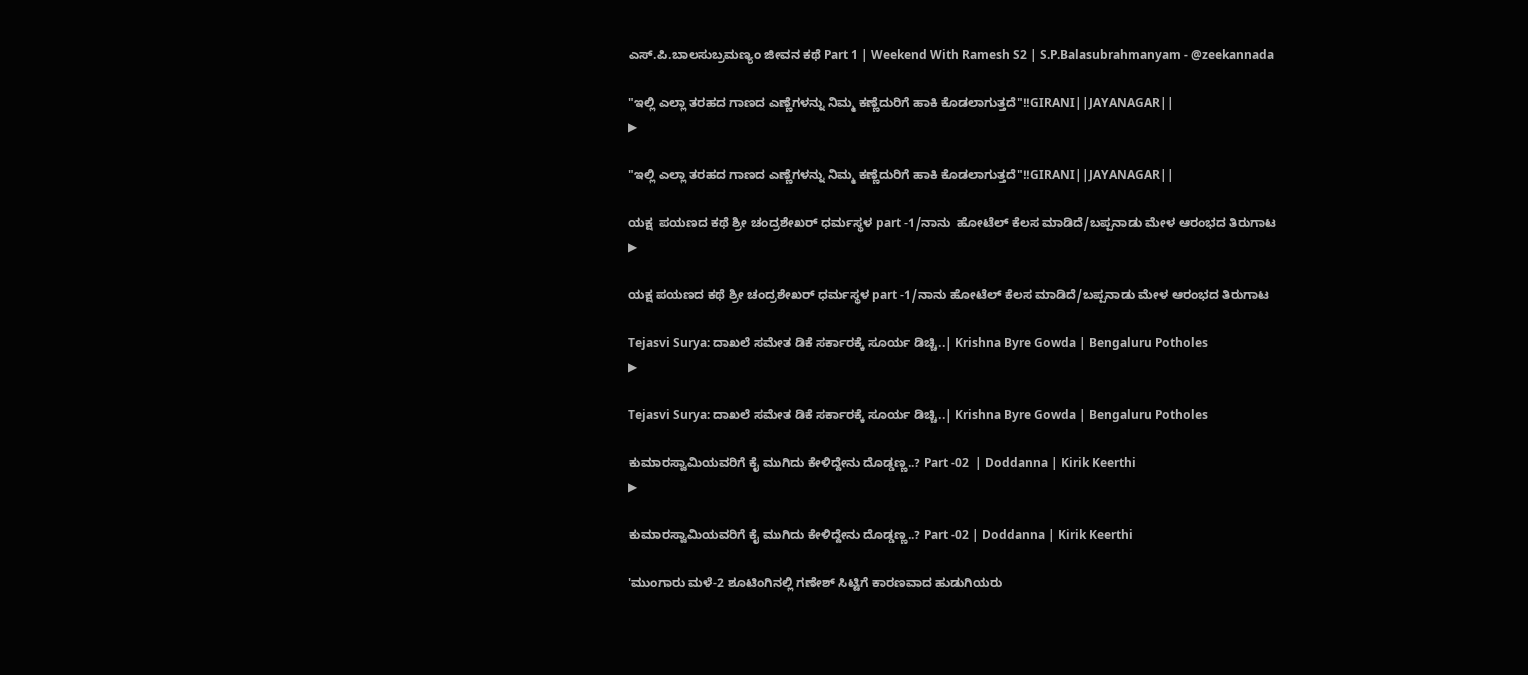ಎಸ್.ಪಿ.ಬಾಲಸುಬ್ರಮಣ್ಯಂ ಜೀವನ ಕಥೆ Part 1 | Weekend With Ramesh S2 | S.P.Balasubrahmanyam - @zeekannada

"ಇಲ್ಲಿ ಎಲ್ಲಾ ತರಹದ ಗಾಣದ ಎಣ್ಣೆಗಳನ್ನು ನಿಮ್ಮ ಕಣ್ಣೆದುರಿಗೆ ಹಾಕಿ ಕೊಡಲಾಗುತ್ತದೆ"!!GIRANI||JAYANAGAR||
▶

"ಇಲ್ಲಿ ಎಲ್ಲಾ ತರಹದ ಗಾಣದ ಎಣ್ಣೆಗಳನ್ನು ನಿಮ್ಮ ಕಣ್ಣೆದುರಿಗೆ ಹಾಕಿ ಕೊಡಲಾಗುತ್ತದೆ"!!GIRANI||JAYANAGAR||

ಯಕ್ಷ  ಪಯಣದ ಕಥೆ ಶ್ರೀ ಚಂದ್ರಶೇಖರ್ ಧರ್ಮಸ್ಥಳ part -1/ನಾನು  ಹೋಟೆಲ್ ಕೆಲಸ ಮಾಡಿದೆ/ಬಪ್ಪನಾಡು ಮೇಳ ಆರಂಭದ ತಿರುಗಾಟ
▶

ಯಕ್ಷ ಪಯಣದ ಕಥೆ ಶ್ರೀ ಚಂದ್ರಶೇಖರ್ ಧರ್ಮಸ್ಥಳ part -1/ನಾನು ಹೋಟೆಲ್ ಕೆಲಸ ಮಾಡಿದೆ/ಬಪ್ಪನಾಡು ಮೇಳ ಆರಂಭದ ತಿರುಗಾಟ

Tejasvi Surya: ದಾಖಲೆ ಸಮೇತ ಡಿಕೆ ಸರ್ಕಾರಕ್ಕೆ ಸೂರ್ಯ ಡಿಚ್ಚಿ..| Krishna Byre Gowda | Bengaluru Potholes
▶

Tejasvi Surya: ದಾಖಲೆ ಸಮೇತ ಡಿಕೆ ಸರ್ಕಾರಕ್ಕೆ ಸೂರ್ಯ ಡಿಚ್ಚಿ..| Krishna Byre Gowda | Bengaluru Potholes

ಕುಮಾರಸ್ವಾಮಿಯವರಿಗೆ ಕೈ ಮುಗಿದು ಕೇಳಿದ್ದೇನು ದೊಡ್ಡಣ್ಣ..? Part -02  | Doddanna | Kirik Keerthi
▶

ಕುಮಾರಸ್ವಾಮಿಯವರಿಗೆ ಕೈ ಮುಗಿದು ಕೇಳಿದ್ದೇನು ದೊಡ್ಡಣ್ಣ..? Part -02 | Doddanna | Kirik Keerthi

'ಮುಂಗಾರು ಮಳೆ-2 ಶೂಟಿಂಗಿನಲ್ಲಿ ಗಣೇಶ್ ಸಿಟ್ಟಿಗೆ ಕಾರಣವಾದ ಹುಡುಗಿಯರು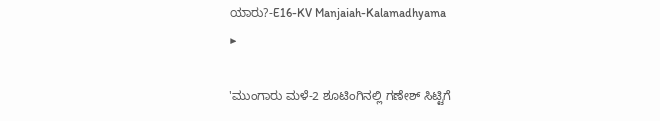ಯಾರು?-E16-KV Manjaiah-Kalamadhyama
▶

'ಮುಂಗಾರು ಮಳೆ-2 ಶೂಟಿಂಗಿನಲ್ಲಿ ಗಣೇಶ್ ಸಿಟ್ಟಿಗೆ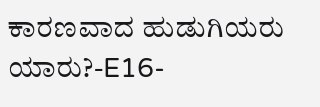ಕಾರಣವಾದ ಹುಡುಗಿಯರು ಯಾರು?-E16-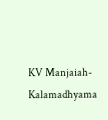KV Manjaiah-Kalamadhyama